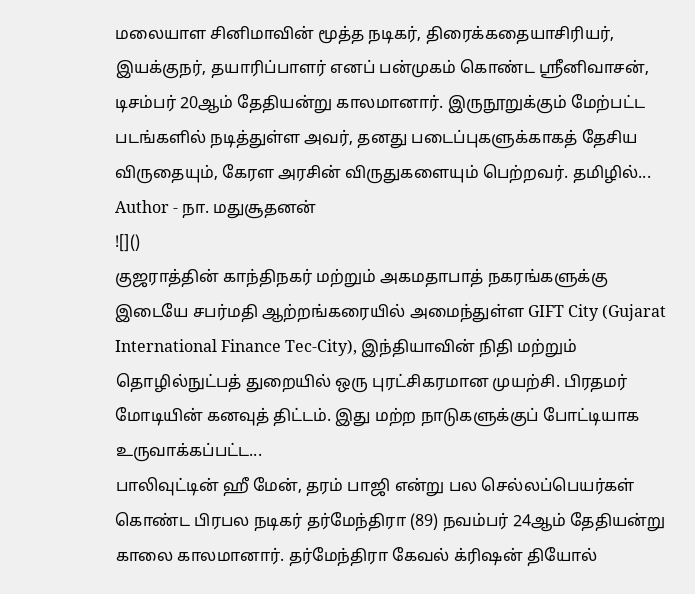மலையாள சினிமாவின் மூத்த நடிகர், திரைக்கதையாசிரியர், இயக்குநர், தயாரிப்பாளர் எனப் பன்முகம் கொண்ட ஸ்ரீனிவாசன், டிசம்பர் 20ஆம் தேதியன்று காலமானார். இருநூறுக்கும் மேற்பட்ட படங்களில் நடித்துள்ள அவர், தனது படைப்புகளுக்காகத் தேசிய விருதையும், கேரள அரசின் விருதுகளையும் பெற்றவர். தமிழில்...
Author - நா. மதுசூதனன்
![]()
குஜராத்தின் காந்திநகர் மற்றும் அகமதாபாத் நகரங்களுக்கு இடையே சபர்மதி ஆற்றங்கரையில் அமைந்துள்ள GIFT City (Gujarat International Finance Tec-City), இந்தியாவின் நிதி மற்றும் தொழில்நுட்பத் துறையில் ஒரு புரட்சிகரமான முயற்சி. பிரதமர் மோடியின் கனவுத் திட்டம். இது மற்ற நாடுகளுக்குப் போட்டியாக உருவாக்கப்பட்ட...
பாலிவுட்டின் ஹீ மேன், தரம் பாஜி என்று பல செல்லப்பெயர்கள் கொண்ட பிரபல நடிகர் தர்மேந்திரா (89) நவம்பர் 24ஆம் தேதியன்று காலை காலமானார். தர்மேந்திரா கேவல் க்ரிஷன் தியோல்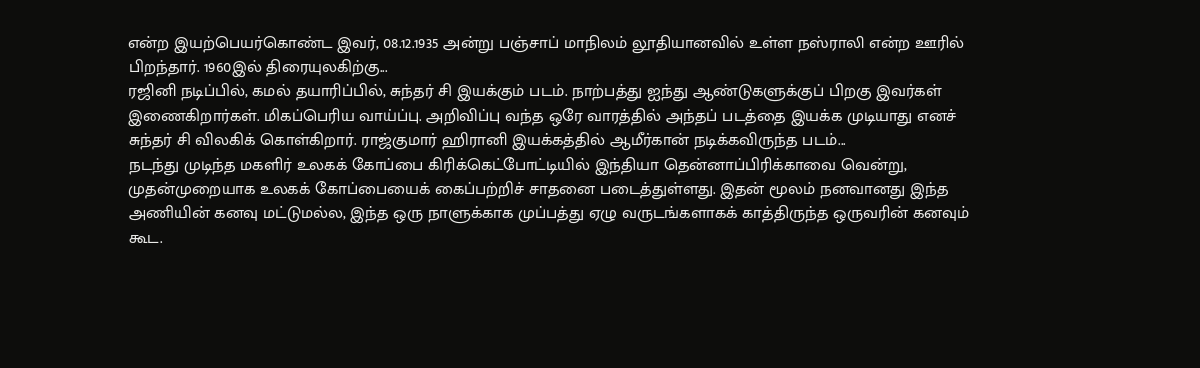என்ற இயற்பெயர்கொண்ட இவர், 08.12.1935 அன்று பஞ்சாப் மாநிலம் லூதியானவில் உள்ள நஸ்ராலி என்ற ஊரில் பிறந்தார். 1960இல் திரையுலகிற்கு...
ரஜினி நடிப்பில், கமல் தயாரிப்பில், சுந்தர் சி இயக்கும் படம். நாற்பத்து ஐந்து ஆண்டுகளுக்குப் பிறகு இவர்கள் இணைகிறார்கள். மிகப்பெரிய வாய்ப்பு. அறிவிப்பு வந்த ஒரே வாரத்தில் அந்தப் படத்தை இயக்க முடியாது எனச் சுந்தர் சி விலகிக் கொள்கிறார். ராஜ்குமார் ஹிரானி இயக்கத்தில் ஆமீர்கான் நடிக்கவிருந்த படம்...
நடந்து முடிந்த மகளிர் உலகக் கோப்பை கிரிக்கெட்போட்டியில் இந்தியா தென்னாப்பிரிக்காவை வென்று, முதன்முறையாக உலகக் கோப்பையைக் கைப்பற்றிச் சாதனை படைத்துள்ளது. இதன் மூலம் நனவானது இந்த அணியின் கனவு மட்டுமல்ல, இந்த ஒரு நாளுக்காக முப்பத்து ஏழு வருடங்களாகக் காத்திருந்த ஒருவரின் கனவும் கூட.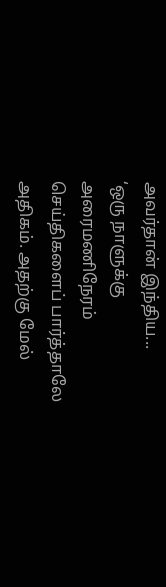அவர்தான் இந்திய...
‘ஒரு நாளுக்கு அரைமணிநேரம் செய்திகளைப் பார்த்தாலே அதிகம். அதற்கு மேல்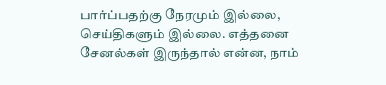பார்ப்பதற்கு நேரமும் இல்லை, செய்திகளும் இல்லை. எத்தனை சேனல்கள் இருந்தால் என்ன, நாம்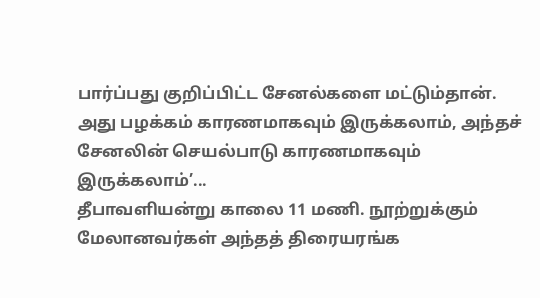பார்ப்பது குறிப்பிட்ட சேனல்களை மட்டும்தான். அது பழக்கம் காரணமாகவும் இருக்கலாம், அந்தச் சேனலின் செயல்பாடு காரணமாகவும் இருக்கலாம்’...
தீபாவளியன்று காலை 11 மணி. நூற்றுக்கும் மேலானவர்கள் அந்தத் திரையரங்க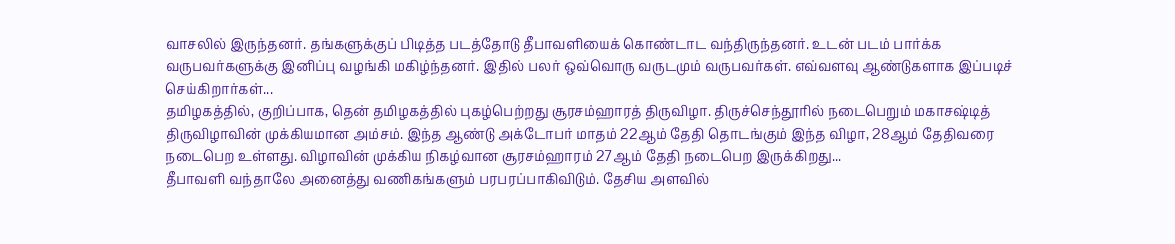வாசலில் இருந்தனர். தங்களுக்குப் பிடித்த படத்தோடு தீபாவளியைக் கொண்டாட வந்திருந்தனர். உடன் படம் பார்க்க வருபவர்களுக்கு இனிப்பு வழங்கி மகிழ்ந்தனர். இதில் பலர் ஒவ்வொரு வருடமும் வருபவர்கள். எவ்வளவு ஆண்டுகளாக இப்படிச் செய்கிறார்கள்...
தமிழகத்தில், குறிப்பாக, தென் தமிழகத்தில் புகழ்பெற்றது சூரசம்ஹாரத் திருவிழா. திருச்செந்தூரில் நடைபெறும் மகாசஷ்டித் திருவிழாவின் முக்கியமான அம்சம். இந்த ஆண்டு அக்டோபர் மாதம் 22ஆம் தேதி தொடங்கும் இந்த விழா, 28ஆம் தேதிவரை நடைபெற உள்ளது. விழாவின் முக்கிய நிகழ்வான சூரசம்ஹாரம் 27ஆம் தேதி நடைபெற இருக்கிறது...
தீபாவளி வந்தாலே அனைத்து வணிகங்களும் பரபரப்பாகிவிடும். தேசிய அளவில்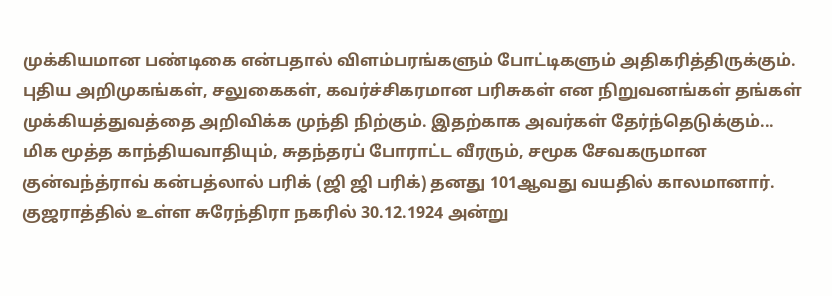முக்கியமான பண்டிகை என்பதால் விளம்பரங்களும் போட்டிகளும் அதிகரித்திருக்கும். புதிய அறிமுகங்கள், சலுகைகள், கவர்ச்சிகரமான பரிசுகள் என நிறுவனங்கள் தங்கள் முக்கியத்துவத்தை அறிவிக்க முந்தி நிற்கும். இதற்காக அவர்கள் தேர்ந்தெடுக்கும்...
மிக மூத்த காந்தியவாதியும், சுதந்தரப் போராட்ட வீரரும், சமூக சேவகருமான குன்வந்த்ராவ் கன்பத்லால் பரிக் (ஜி ஜி பரிக்) தனது 101ஆவது வயதில் காலமானார். குஜராத்தில் உள்ள சுரேந்திரா நகரில் 30.12.1924 அன்று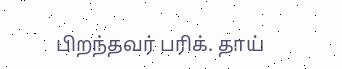பிறந்தவர் பரிக். தாய்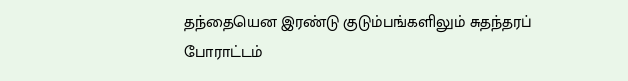தந்தையென இரண்டு குடும்பங்களிலும் சுதந்தரப் போராட்டம்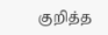குறித்த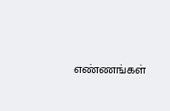எண்ணங்கள்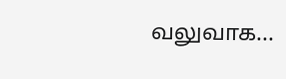வலுவாக...